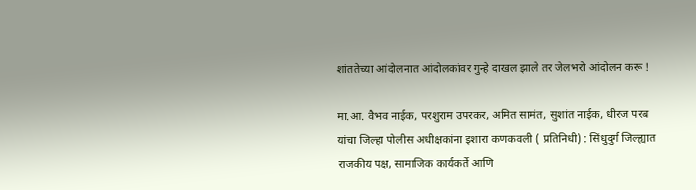शांततेच्या आंदोलनात आंदोलकांवर गुन्हे दाखल झाले तर जेलभरो आंदोलन करू !

मा.आ. वैभव नाईक, परशुराम उपरकर, अमित सामंत, सुशांत नाईक, धीरज परब यांचा जिल्हा पोलीस अधीक्षकांना इशारा कणकवली ( प्रतिनिधी) : सिंधुदुर्ग जिल्ह्यात राजकीय पक्ष, सामाजिक कार्यकर्ते आणि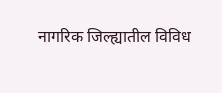नागरिक जिल्ह्यातील विविध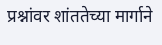प्रश्नांवर शांततेच्या मार्गाने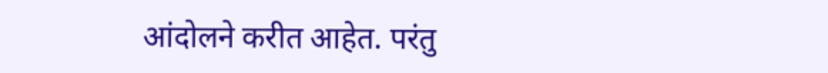आंदोलने करीत आहेत. परंतु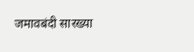जमावबंदी सारख्या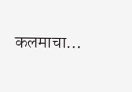कलमाचा…